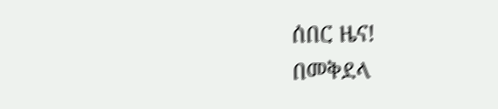ሰበር ዜና!
በመቅደላ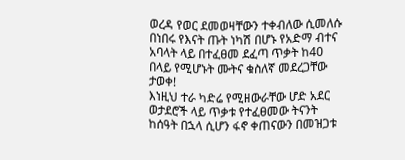ወረዳ የወር ደመወዛቸውን ተቀብለው ሲመለሱ በነበሩ የእናት ጡት ነካሽ በሆኑ የአድማ ብተና አባላት ላይ በተፈፀመ ደፈጣ ጥቃት ከ40 በላይ የሚሆኑት ሙትና ቁስለኛ መደረጋቸው ታወቀ!
እነዚህ ተራ ካድሬ የሚዘውራቸው ሆድ አደር ወታደሮች ላይ ጥቃቱ የተፈፀመው ትናንት ከሰዓት በኋላ ሲሆን ፋኖ ቀጠናውን በመዝጋቱ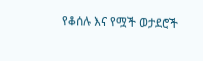የቆሰሉ እና የሟች ወታደሮች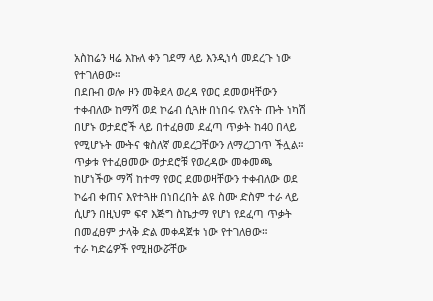አስከሬን ዛሬ እኩለ ቀን ገደማ ላይ እንዲነሳ መደረጉ ነው የተገለፀው።
በደቡብ ወሎ ዞን መቅደላ ወረዳ የወር ደመወዛቸውን ተቀብለው ከማሻ ወደ ኮሬብ ሲጓዙ በነበሩ የእናት ጡት ነካሽ በሆኑ ወታደሮች ላይ በተፈፀመ ደፈጣ ጥቃት ከ40 በላይ የሚሆኑት ሙትና ቁስለኛ መደረጋቸውን ለማረጋገጥ ችሏል።
ጥቃቱ የተፈፀመው ወታደሮቹ የወረዳው መቀመጫ ከሆነችው ማሻ ከተማ የወር ደመወዛቸውን ተቀብለው ወደ ኮሬብ ቀጠና እየተጓዙ በነበረበት ልዩ ስሙ ድስም ተራ ላይ ሲሆን በዚህም ፍኖ እጅግ ስኬታማ የሆነ የደፈጣ ጥቃት በመፈፀም ታላቅ ድል መቀዳጀቱ ነው የተገለፀው።
ተራ ካድሬዎች የሚዘውሯቸው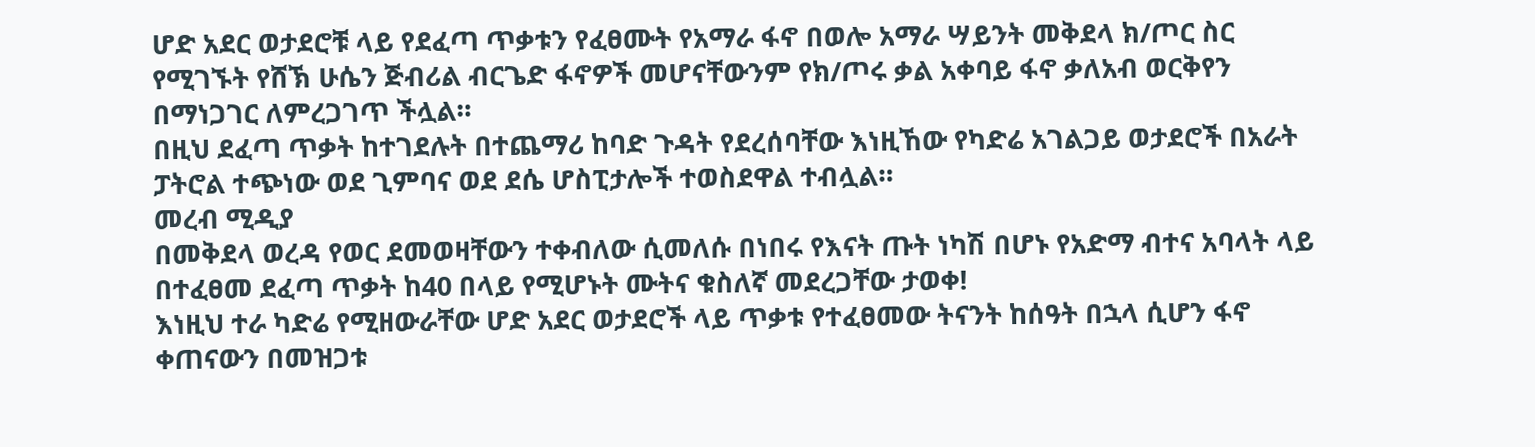ሆድ አደር ወታደሮቹ ላይ የደፈጣ ጥቃቱን የፈፀሙት የአማራ ፋኖ በወሎ አማራ ሣይንት መቅደላ ክ/ጦር ስር የሚገኙት የሸኽ ሁሴን ጅብሪል ብርጌድ ፋኖዎች መሆናቸውንም የክ/ጦሩ ቃል አቀባይ ፋኖ ቃለአብ ወርቅየን በማነጋገር ለምረጋገጥ ችሏል።
በዚህ ደፈጣ ጥቃት ከተገደሉት በተጨማሪ ከባድ ጉዳት የደረሰባቸው እነዚኸው የካድሬ አገልጋይ ወታደሮች በአራት ፓትሮል ተጭነው ወደ ጊምባና ወደ ደሴ ሆስፒታሎች ተወስደዋል ተብሏል።
መረብ ሚዲያ
በመቅደላ ወረዳ የወር ደመወዛቸውን ተቀብለው ሲመለሱ በነበሩ የእናት ጡት ነካሽ በሆኑ የአድማ ብተና አባላት ላይ በተፈፀመ ደፈጣ ጥቃት ከ40 በላይ የሚሆኑት ሙትና ቁስለኛ መደረጋቸው ታወቀ!
እነዚህ ተራ ካድሬ የሚዘውራቸው ሆድ አደር ወታደሮች ላይ ጥቃቱ የተፈፀመው ትናንት ከሰዓት በኋላ ሲሆን ፋኖ ቀጠናውን በመዝጋቱ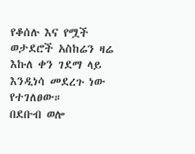የቆሰሉ እና የሟች ወታደሮች አስከሬን ዛሬ እኩለ ቀን ገደማ ላይ እንዲነሳ መደረጉ ነው የተገለፀው።
በደቡብ ወሎ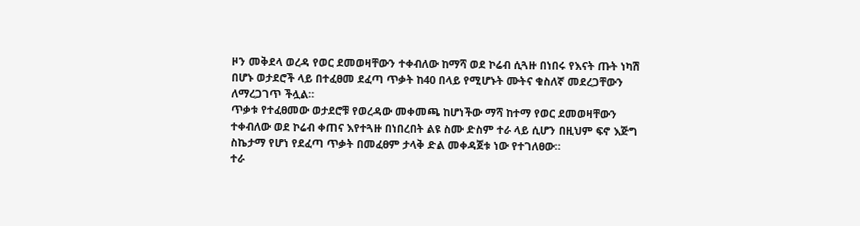ዞን መቅደላ ወረዳ የወር ደመወዛቸውን ተቀብለው ከማሻ ወደ ኮሬብ ሲጓዙ በነበሩ የእናት ጡት ነካሽ በሆኑ ወታደሮች ላይ በተፈፀመ ደፈጣ ጥቃት ከ40 በላይ የሚሆኑት ሙትና ቁስለኛ መደረጋቸውን ለማረጋገጥ ችሏል።
ጥቃቱ የተፈፀመው ወታደሮቹ የወረዳው መቀመጫ ከሆነችው ማሻ ከተማ የወር ደመወዛቸውን ተቀብለው ወደ ኮሬብ ቀጠና እየተጓዙ በነበረበት ልዩ ስሙ ድስም ተራ ላይ ሲሆን በዚህም ፍኖ እጅግ ስኬታማ የሆነ የደፈጣ ጥቃት በመፈፀም ታላቅ ድል መቀዳጀቱ ነው የተገለፀው።
ተራ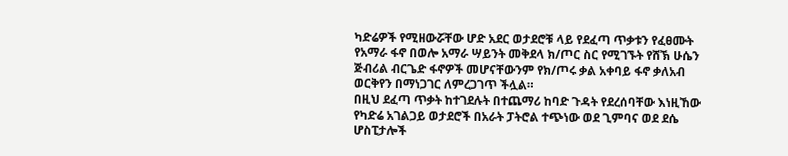ካድሬዎች የሚዘውሯቸው ሆድ አደር ወታደሮቹ ላይ የደፈጣ ጥቃቱን የፈፀሙት የአማራ ፋኖ በወሎ አማራ ሣይንት መቅደላ ክ/ጦር ስር የሚገኙት የሸኽ ሁሴን ጅብሪል ብርጌድ ፋኖዎች መሆናቸውንም የክ/ጦሩ ቃል አቀባይ ፋኖ ቃለአብ ወርቅየን በማነጋገር ለምረጋገጥ ችሏል።
በዚህ ደፈጣ ጥቃት ከተገደሉት በተጨማሪ ከባድ ጉዳት የደረሰባቸው እነዚኸው የካድሬ አገልጋይ ወታደሮች በአራት ፓትሮል ተጭነው ወደ ጊምባና ወደ ደሴ ሆስፒታሎች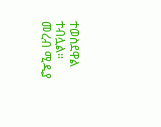ተወስደዋል ተብሏል።
መረብ ሚዲያ